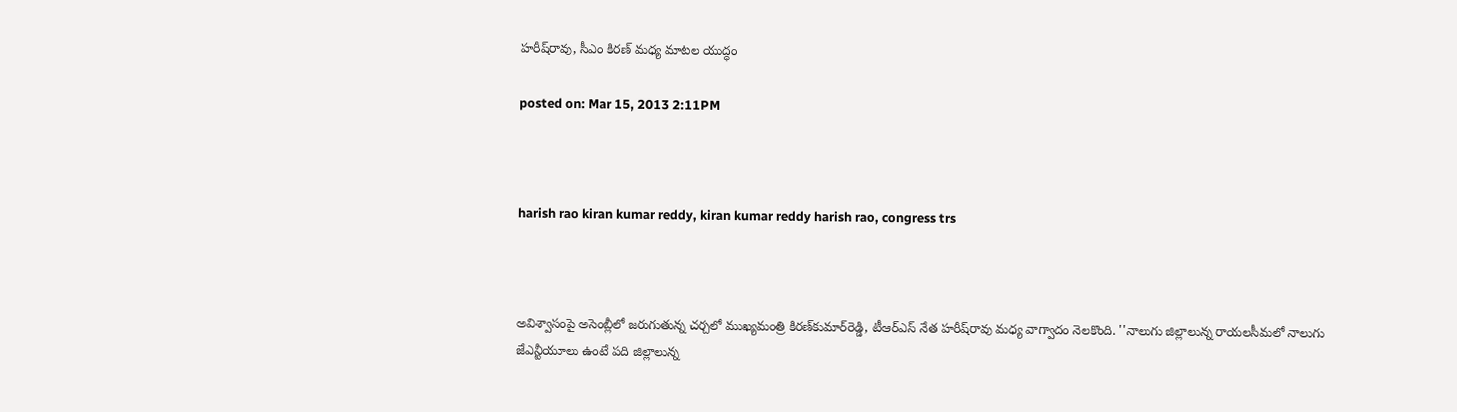హరీష్‌రావు, సీఎం కిరణ్‌ మధ్య మాటల యుద్ధం

posted on: Mar 15, 2013 2:11PM



harish rao kiran kumar reddy, kiran kumar reddy harish rao, congress trs



అవిశ్వాసంపై అసెంబ్లీలో జరుగుతున్న చర్చలో ముఖ్యమంత్రి కిరణ్‌కుమార్‌రెడ్డి, టీఆర్ఎస్ నేత హరీష్‌రావు మధ్య వాగ్వాదం నెలకొంది. ''నాలుగు జిల్లాలున్న రాయలసీమలో నాలుగు జేఎన్టీయూలు ఉంటే పది జిల్లాలున్న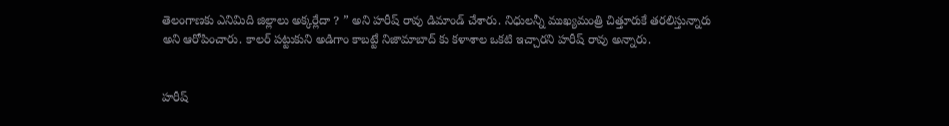తెలంగాణకు ఎనిమిది జిల్లాలు అక్కర్లేదా ? ” అని హరీష్ రావు డిమాండ్ చేశారు. నిధులన్నీ ముఖ్యమంత్రి చిత్తూరుకే తరలిస్తున్నారు అని ఆరోపించారు. కాలర్ పట్టుకుని అడిగాం కాబట్టే నిజామాబాద్ కు కళాశాల ఒకటి ఇచ్చారని హరీష్ రావు అన్నారు.


హరీష్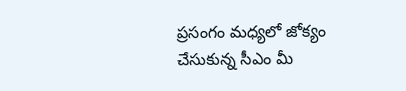ప్రసంగం మధ్యలో జోక్యం చేసుకున్న సీఎం మీ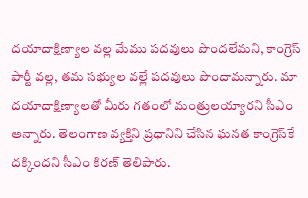దయాదాక్షిణ్యాల వల్ల మేము పదవులు పొందలేమని, కాంగ్రెస్ పార్టీ వల్ల, తమ సభ్యుల వల్లే పదవులు పొందామన్నారు. మా దయాదాక్షిణ్యాలతో మీరు గతంలో మంత్రులయ్యారని సీఎం అన్నారు. తెలంగాణ వ్యక్తిని ప్రధానిని చేసిన ఘనత కాంగ్రెస్‌కే దక్కిందని సీఎం కిరణ్ తెలిపారు.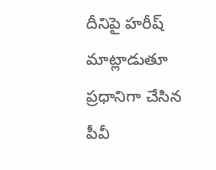దీనిపై హరీష్ మాట్లాడుతూ ప్రధానిగా చేసిన పీవీ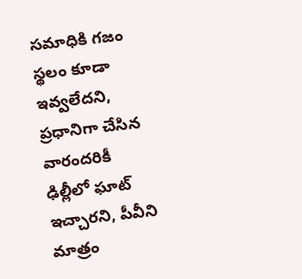సమాధికి గజం స్థలం కూడా ఇవ్వలేదని, ప్రధానిగా చేసిన వారందరికీ ఢిల్లీలో ఘాట్ ఇచ్చారని, పీవీని మాత్రం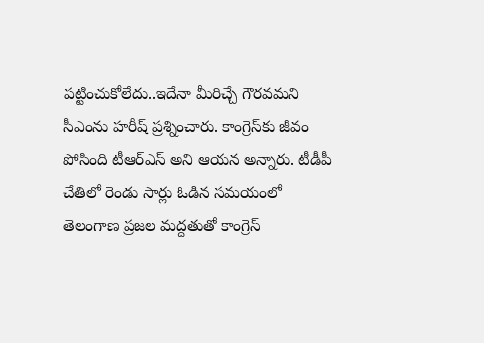పట్టించుకోలేదు..ఇదేనా మీరిచ్చే గౌరవమని సీఎంను హరీష్ ప్రశ్నించారు. కాంగ్రెస్‌కు జీవం పోసింది టీఆర్ఎస్ అని ఆయన అన్నారు. టీడీపీ చేతిలో రెండు సార్లు ఓడిన సమయంలో తెలంగాణ ప్రజల మద్దతుతో కాంగ్రెస్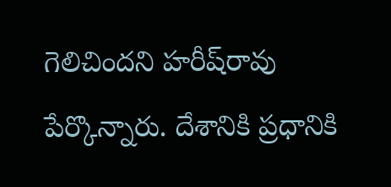గెలిచిందని హరీష్‌రావు పేర్కొన్నారు. దేశానికి ప్రధానికి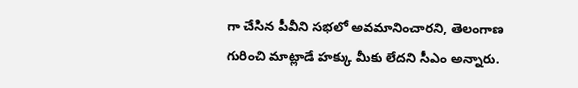గా చేసిన పీవీని సభలో అవమానించారని, తెలంగాణ గురించి మాట్లాడే హక్కు మీకు లేదని సీఎం అన్నారు.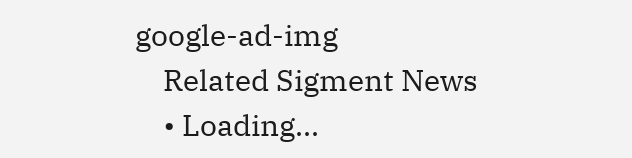google-ad-img
    Related Sigment News
    • Loading...